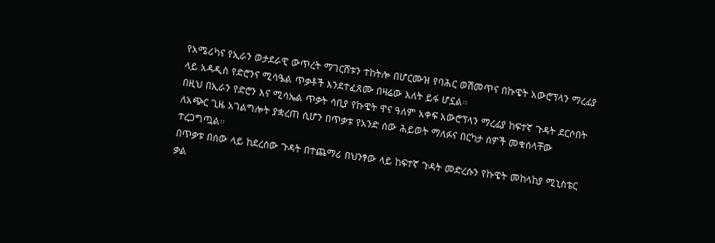የአሜሪካና የኢራን ወታደራዊ ውጥረት ማገርሸቱን ተከትሎ በሆርሙዝ የባሕር ወሽመጥና በኩዌት አውሮፕላን ማረፊያ ላይ አዳዲስ የድሮንና ሚሳዔል ጥቃቶች እንደተፈጸሙ በዛሬው እለት ይፋ ሆኗል።
በዚህ በኢራን የድሮን እና ሚሳኤል ጥቃት ሳቢያ የኩዌት ዋና ዓለም አቀፍ አውሮፕላን ማረፊያ ከፍተኛ ጉዳት ደርሶበት ለአጭር ጊዜ አገልግሎት ያቋረጠ ሲሆን በጥቃቱ የአንድ ሰው ሕይወት ማለፉና በርካታ ሰዎች መቁሰላቸው ተረጋግጧል።
በጥቃቱ በሰው ላይ ከደረሰው ጉዳት በተጨማሪ በህንፃው ላይ ከፍተኛ ጉዳት መድረሱን የኩዌት መከላከያ ሚኒስቴር ቃል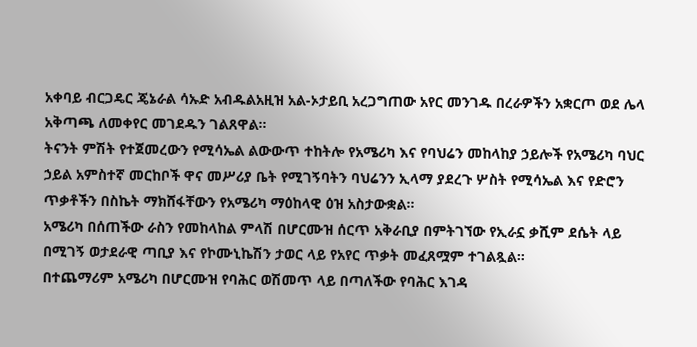አቀባይ ብርጋዴር ጄኔራል ሳኡድ አብዱልአዚዝ አል-ኦታይቢ አረጋግጠው አየር መንገዱ በረራዎችን አቋርጦ ወደ ሌላ አቅጣጫ ለመቀየር መገደዱን ገልጸዋል።
ትናንት ምሽት የተጀመረውን የሚሳኤል ልውውጥ ተከትሎ የአሜሪካ እና የባህሬን መከላከያ ኃይሎች የአሜሪካ ባህር ኃይል አምስተኛ መርከቦች ዋና መሥሪያ ቤት የሚገኝባትን ባህሬንን ኢላማ ያደረጉ ሦስት የሚሳኤል እና የድሮን ጥቃቶችን በስኬት ማክሸፋቸውን የአሜሪካ ማዕከላዊ ዕዝ አስታውቋል።
አሜሪካ በሰጠችው ራስን የመከላከል ምላሽ በሆርሙዝ ሰርጥ አቅራቢያ በምትገኘው የኢራኗ ቃሺም ደሴት ላይ በሚገኝ ወታደራዊ ጣቢያ እና የኮሙኒኬሽን ታወር ላይ የአየር ጥቃት መፈጸሟም ተገልጿል።
በተጨማሪም አሜሪካ በሆርሙዝ የባሕር ወሽመጥ ላይ በጣለችው የባሕር እገዳ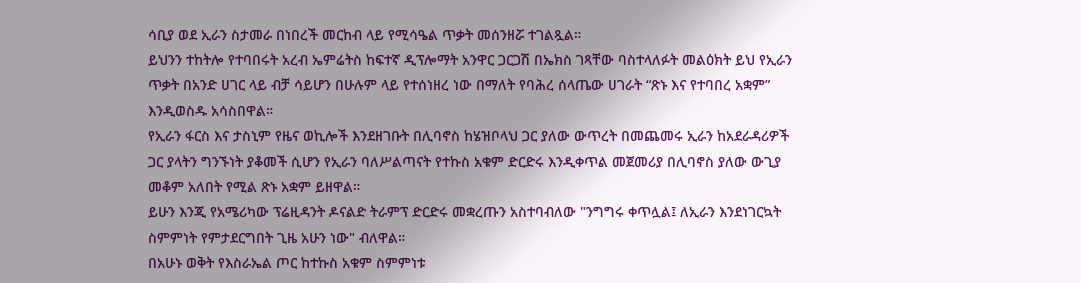ሳቢያ ወደ ኢራን ስታመራ በነበረች መርከብ ላይ የሚሳዔል ጥቃት መሰንዘሯ ተገልጿል።
ይህንን ተከትሎ የተባበሩት አረብ ኤምሬትስ ከፍተኛ ዲፕሎማት አንዋር ጋርጋሽ በኤክስ ገጻቸው ባስተላለፉት መልዕክት ይህ የኢራን ጥቃት በአንድ ሀገር ላይ ብቻ ሳይሆን በሁሉም ላይ የተሰነዘረ ነው በማለት የባሕረ ሰላጤው ሀገራት “ጽኑ እና የተባበረ አቋም” እንዲወስዱ አሳስበዋል።
የኢራን ፋርስ እና ታስኒም የዜና ወኪሎች እንደዘገቡት በሊባኖስ ከሄዝቦላህ ጋር ያለው ውጥረት በመጨመሩ ኢራን ከአደራዳሪዎች ጋር ያላትን ግንኙነት ያቆመች ሲሆን የኢራን ባለሥልጣናት የተኩስ አቁም ድርድሩ እንዲቀጥል መጀመሪያ በሊባኖስ ያለው ውጊያ መቆም አለበት የሚል ጽኑ አቋም ይዘዋል።
ይሁን እንጂ የአሜሪካው ፕሬዚዳንት ዶናልድ ትራምፕ ድርድሩ መቋረጡን አስተባብለው "ንግግሩ ቀጥሏል፤ ለኢራን እንደነገርኳት ስምምነት የምታደርግበት ጊዜ አሁን ነው" ብለዋል።
በአሁኑ ወቅት የእስራኤል ጦር ከተኩስ አቁም ስምምነቱ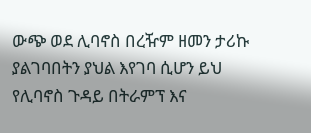ውጭ ወደ ሊባኖስ በረዥም ዘመን ታሪኩ ያልገባበትን ያህል እየገባ ሲሆን ይህ የሊባኖስ ጉዳይ በትራምፕ እና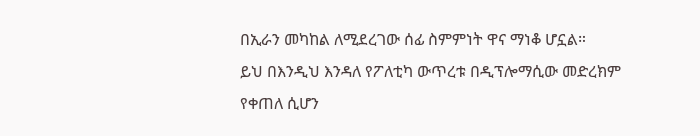በኢራን መካከል ለሚደረገው ሰፊ ስምምነት ዋና ማነቆ ሆኗል።
ይህ በእንዲህ እንዳለ የፖለቲካ ውጥረቱ በዲፕሎማሲው መድረክም የቀጠለ ሲሆን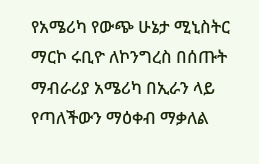የአሜሪካ የውጭ ሁኔታ ሚኒስትር ማርኮ ሩቢዮ ለኮንግረስ በሰጡት ማብራሪያ አሜሪካ በኢራን ላይ የጣለችውን ማዕቀብ ማቃለል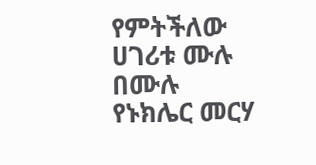የምትችለው ሀገሪቱ ሙሉ በሙሉ የኑክሌር መርሃ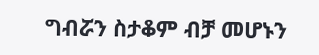ግብሯን ስታቆም ብቻ መሆኑን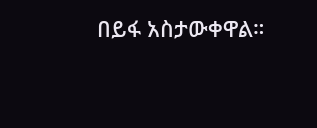በይፋ አስታውቀዋል።